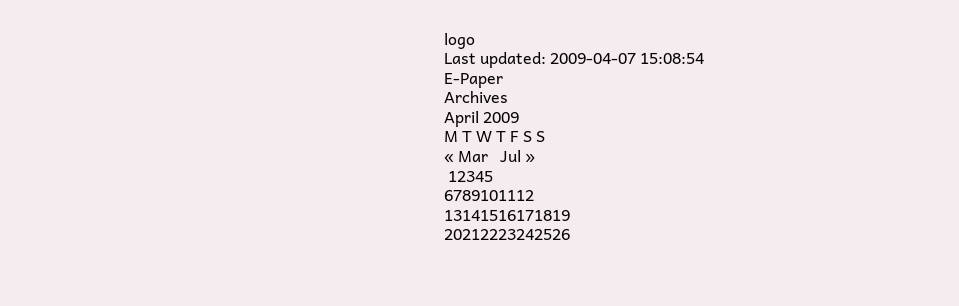logo
Last updated: 2009-04-07 15:08:54
E-Paper
Archives
April 2009
M T W T F S S
« Mar   Jul »
 12345
6789101112
13141516171819
20212223242526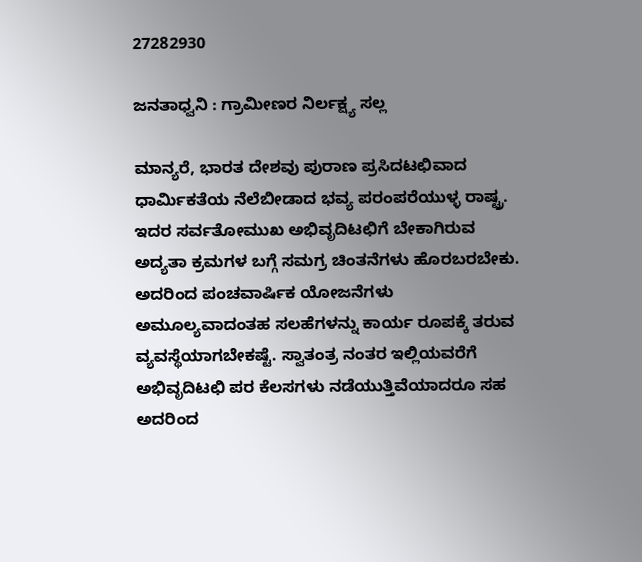27282930

ಜನತಾಧ್ವನಿ : ಗ್ರಾಮೀಣರ ನಿರ್ಲಕ್ಷ್ಯ ಸಲ್ಲ

ಮಾನ್ಯರೆ, ಭಾರತ ದೇಶವು ಪುರಾಣ ಪ್ರಸಿದಟಛಿವಾದ ಧಾರ್ಮಿಕತೆಯ ನೆಲೆಬೀಡಾದ ಭವ್ಯ ಪರಂಪರೆಯುಳ್ಳ ರಾಷ್ಟ್ರ. ಇದರ ಸರ್ವತೋಮುಖ ಅಭಿವೃದಿಟಛಿಗೆ ಬೇಕಾಗಿರುವ ಅದ್ಯತಾ ಕ್ರಮಗಳ ಬಗ್ಗೆ ಸಮಗ್ರ ಚಿಂತನೆಗಳು ಹೊರಬರಬೇಕು. ಅದರಿಂದ ಪಂಚವಾರ್ಷಿಕ ಯೋಜನೆಗಳು ಅಮೂಲ್ಯವಾದಂತಹ ಸಲಹೆಗಳನ್ನು ಕಾರ್ಯ ರೂಪಕ್ಕೆ ತರುವ ವ್ಯವಸ್ಥೆಯಾಗಬೇಕಷ್ಟೆ. ಸ್ವಾತಂತ್ರ ನಂತರ ಇಲ್ಲಿಯವರೆಗೆ ಅಭಿವೃದಿಟಛಿ ಪರ ಕೆಲಸಗಳು ನಡೆಯುತ್ತಿವೆಯಾದರೂ ಸಹ ಅದರಿಂದ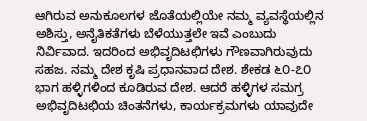ಆಗಿರುವ ಅನುಕೂಲಗಳ ಜೊತೆಯಲ್ಲಿಯೇ ನಮ್ಮ ವ್ಯವಸ್ಥೆಯಲ್ಲಿನ ಅಶಿಸ್ತು, ಅನೈತಿಕತೆಗಳು ಬೆಳೆಯುತ್ತಲೇ ಇವೆ ಎಂಬುದು ನಿರ್ವಿವಾದ. ಇದರಿಂದ ಅಭಿವೃದಿಟಛಿಗಳು ಗೌಣವಾಗಿರುವುದು ಸಹಜ. ನಮ್ಮ ದೇಶ ಕೃಷಿ ಪ್ರಧಾನವಾದ ದೇಶ. ಶೇಕಡ ೬೦-೭೦ ಭಾಗ ಹಳ್ಳಿಗಳಿಂದ ಕೂಡಿರುವ ದೇಶ. ಆದರೆ ಹಳ್ಳಿಗಳ ಸಮಗ್ರ ಅಭಿವೃದಿಟಛಿಯ ಚಿಂತನೆಗಳು, ಕಾರ್ಯಕ್ರಮಗಳು ಯಾವುದೇ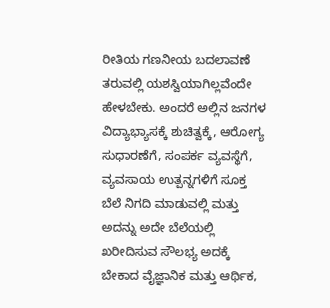ರೀತಿಯ ಗಣನೀಯ ಬದಲಾವಣೆ ತರುವಲ್ಲಿ ಯಶಸ್ವಿಯಾಗಿಲ್ಲವೆಂದೇ ಹೇಳಬೇಕು. ಅಂದರೆ ಅಲ್ಲಿನ ಜನಗಳ ವಿದ್ಯಾಭ್ಯಾಸಕ್ಕೆ ಶುಚಿತ್ವಕ್ಕೆ, ಆರೋಗ್ಯ ಸುಧಾರಣೆಗೆ, ಸಂಪರ್ಕ ವ್ಯವಸ್ಥೆಗೆ, ವ್ಯವಸಾಯ ಉತ್ಪನ್ನಗಳಿಗೆ ಸೂಕ್ತ ಬೆಲೆ ನಿಗದಿ ಮಾಡುವಲ್ಲಿ ಮತ್ತು ಅದನ್ನು ಅದೇ ಬೆಲೆಯಲ್ಲಿ ಖರೀದಿಸುವ ಸೌಲಭ್ಯ ಅದಕ್ಕೆ ಬೇಕಾದ ವೈಜ್ಞಾನಿಕ ಮತ್ತು ಆರ್ಥಿಕ,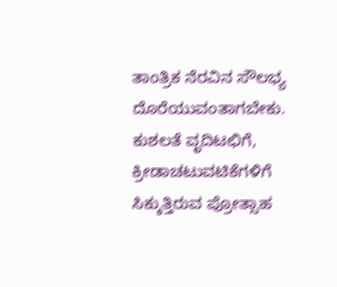ತಾಂತ್ರಿಕ ನೆರವಿನ ಸೌಲಭ್ಯ ದೊರೆಯುವಂತಾಗಬೇಕು. ಕುಶಲತೆ ವೃದಿಟಛಿಗೆ, ಕ್ರೀಡಾಚಟುವಟಿಕೆಗಳಿಗೆ ಸಿಕ್ಕುತ್ತಿರುವ ಪ್ರೋತ್ಸಾಹ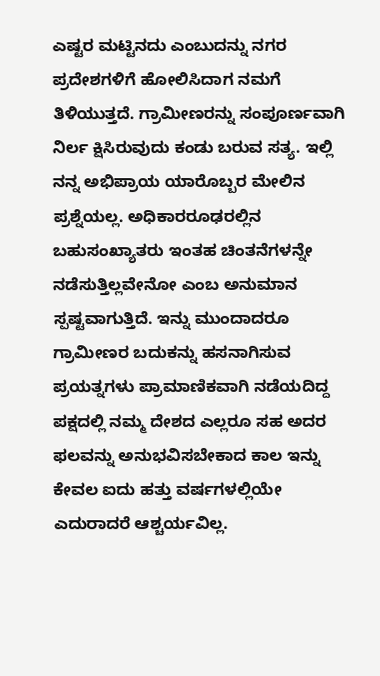ಎಷ್ಟರ ಮಟ್ಟಿನದು ಎಂಬುದನ್ನು ನಗರ ಪ್ರದೇಶಗಳಿಗೆ ಹೋಲಿಸಿದಾಗ ನಮಗೆ ತಿಳಿಯುತ್ತದೆ. ಗ್ರಾಮೀಣರನ್ನು ಸಂಪೂರ್ಣವಾಗಿ ನಿರ್ಲ ಕ್ಷಿಸಿರುವುದು ಕಂಡು ಬರುವ ಸತ್ಯ. ಇಲ್ಲಿ ನನ್ನ ಅಭಿಪ್ರಾಯ ಯಾರೊಬ್ಬರ ಮೇಲಿನ ಪ್ರಶ್ನೆಯಲ್ಲ. ಅಧಿಕಾರರೂಢರಲ್ಲಿನ ಬಹುಸಂಖ್ಯಾತರು ಇಂತಹ ಚಿಂತನೆಗಳನ್ನೇ ನಡೆಸುತ್ತಿಲ್ಲವೇನೋ ಎಂಬ ಅನುಮಾನ ಸ್ಪಷ್ಟವಾಗುತ್ತಿದೆ. ಇನ್ನು ಮುಂದಾದರೂ ಗ್ರಾಮೀಣರ ಬದುಕನ್ನು ಹಸನಾಗಿಸುವ ಪ್ರಯತ್ನಗಳು ಪ್ರಾಮಾಣಿಕವಾಗಿ ನಡೆಯದಿದ್ದ ಪಕ್ಷದಲ್ಲಿ ನಮ್ಮ ದೇಶದ ಎಲ್ಲರೂ ಸಹ ಅದರ ಫಲವನ್ನು ಅನುಭವಿಸಬೇಕಾದ ಕಾಲ ಇನ್ನು ಕೇವಲ ಐದು ಹತ್ತು ವರ್ಷಗಳಲ್ಲಿಯೇ ಎದುರಾದರೆ ಆಶ್ಚರ್ಯವಿಲ್ಲ.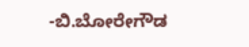-ಬಿ.ಬೋರೇಗೌಡ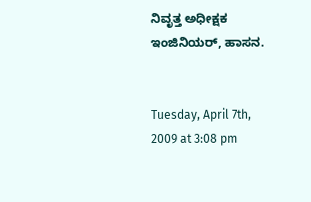ನಿವೃತ್ತ ಅಧೀಕ್ಷಕ ಇಂಜಿನಿಯರ್‌, ಹಾಸನ.


Tuesday, April 7th, 2009 at 3:08 pm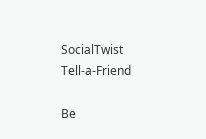SocialTwist Tell-a-Friend

Be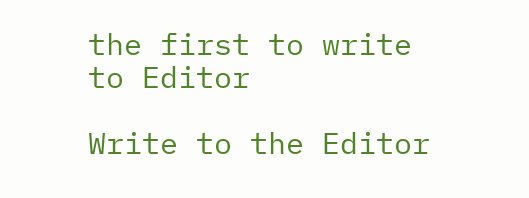the first to write to Editor

Write to the Editor